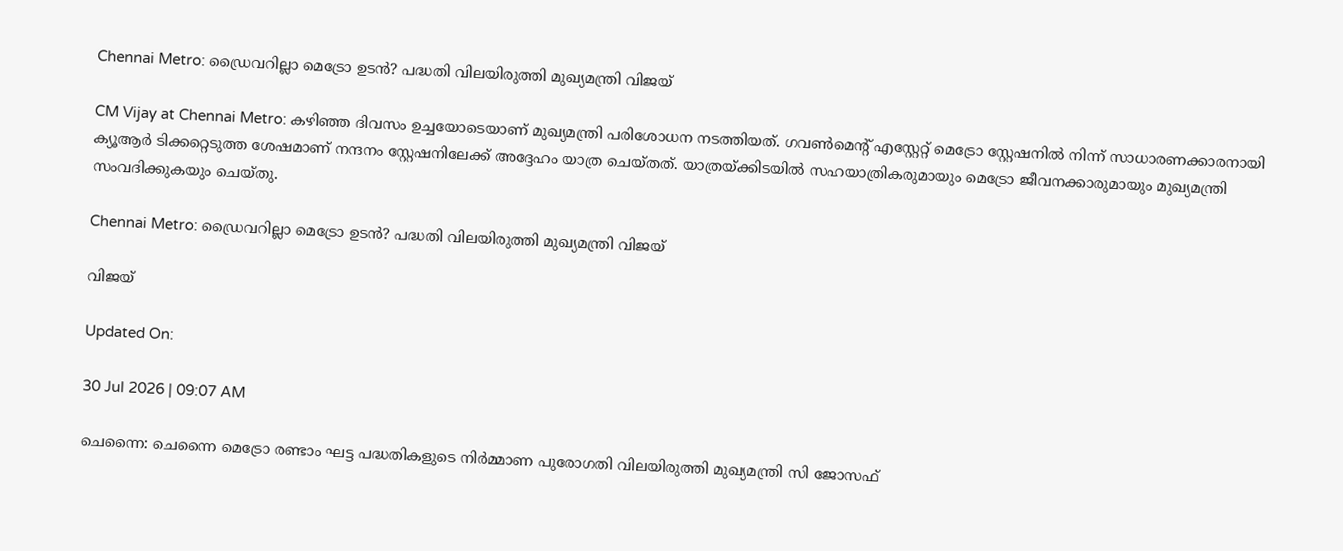Chennai Metro: ഡ്രൈവറില്ലാ മെട്രോ ഉടൻ? പദ്ധതി വിലയിരുത്തി മുഖ്യമന്ത്രി വിജയ്

CM Vijay at Chennai Metro: കഴിഞ്ഞ ദിവസം ഉച്ചയോടെയാണ് മുഖ്യമന്ത്രി പരിശോധന നടത്തിയത്. ഗവൺമെന്റ് എസ്റ്റേറ്റ് മെട്രോ സ്റ്റേഷനിൽ നിന്ന് സാധാരണക്കാരനായി ക്യൂആർ ടിക്കറ്റെടുത്ത ശേഷമാണ് നന്ദനം സ്റ്റേഷനിലേക്ക് അദ്ദേഹം യാത്ര ചെയ്തത്. യാത്രയ്ക്കിടയിൽ സഹയാത്രികരുമായും മെട്രോ ജീവനക്കാരുമായും മുഖ്യമന്ത്രി സംവദിക്കുകയും ചെയ്തു.

Chennai Metro: ഡ്രൈവറില്ലാ മെട്രോ ഉടൻ? പദ്ധതി വിലയിരുത്തി മുഖ്യമന്ത്രി വിജയ്

വിജയ്

Updated On:

30 Jul 2026 | 09:07 AM

ചെന്നൈ: ചെന്നൈ മെട്രോ രണ്ടാം ഘട്ട പദ്ധതികളുടെ നിർമ്മാണ പുരോഗതി വിലയിരുത്തി മുഖ്യമന്ത്രി സി ജോസഫ്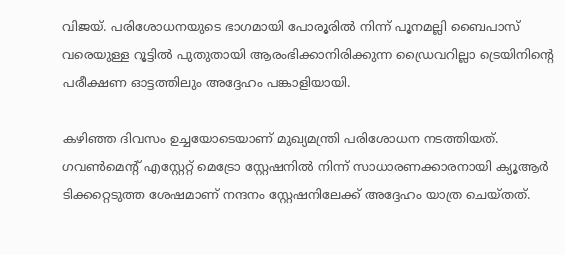വിജയ്. പരിശോധനയുടെ ഭാഗമായി പോരൂരിൽ നിന്ന് പൂനമല്ലി ബൈപാസ് വരെയുള്ള റൂട്ടിൽ പുതുതായി ആരംഭിക്കാനിരിക്കുന്ന ഡ്രൈവറില്ലാ ട്രെയിനിന്റെ പരീക്ഷണ ഓട്ടത്തിലും അദ്ദേഹം പങ്കാളിയായി.

കഴിഞ്ഞ ദിവസം ഉച്ചയോടെയാണ് മുഖ്യമന്ത്രി പരിശോധന നടത്തിയത്. ഗവൺമെന്റ് എസ്റ്റേറ്റ് മെട്രോ സ്റ്റേഷനിൽ നിന്ന് സാധാരണക്കാരനായി ക്യൂആർ ടിക്കറ്റെടുത്ത ശേഷമാണ് നന്ദനം സ്റ്റേഷനിലേക്ക് അദ്ദേഹം യാത്ര ചെയ്തത്.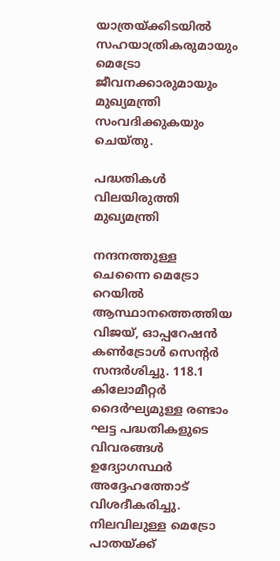യാത്രയ്ക്കിടയിൽ സഹയാത്രികരുമായും മെട്രോ ജീവനക്കാരുമായും മുഖ്യമന്ത്രി സംവദിക്കുകയും ചെയ്തു.

പദ്ധതികൾ വിലയിരുത്തി മുഖ്യമന്ത്രി

നന്ദനത്തുള്ള ചെന്നൈ മെട്രോ റെയിൽ ആസ്ഥാനത്തെത്തിയ വിജയ്, ഓപ്പറേഷൻ കൺട്രോൾ സെന്റർ സന്ദർശിച്ചു. 118.1 കിലോമീറ്റർ ദൈർഘ്യമുള്ള രണ്ടാം ഘട്ട പദ്ധതികളുടെ വിവരങ്ങൾ ഉദ്യോഗസ്ഥർ അദ്ദേഹത്തോട് വിശദീകരിച്ചു. നിലവിലുള്ള മെട്രോ പാതയ്ക്ക്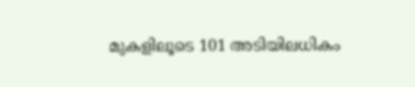മുകളിലൂടെ 101 അടിയിലധികം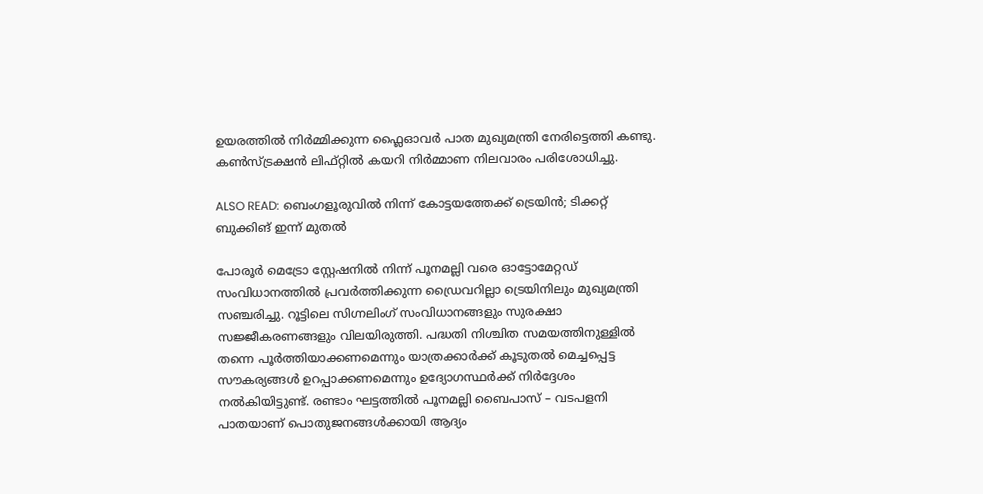ഉയരത്തിൽ നിർമ്മിക്കുന്ന ഫ്ലൈഓവർ പാത മുഖ്യമന്ത്രി നേരിട്ടെത്തി കണ്ടു. കൺസ്ട്രക്ഷൻ ലിഫ്റ്റിൽ കയറി നിർമ്മാണ നിലവാരം പരിശോധിച്ചു.

ALSO READ: ബെംഗളൂരുവില്‍ നിന്ന് കോട്ടയത്തേക്ക് ട്രെയിന്‍; ടിക്കറ്റ് ബുക്കിങ് ഇന്ന് മുതല്‍

പോരൂർ മെട്രോ സ്റ്റേഷനിൽ നിന്ന് പൂനമല്ലി വരെ ഓട്ടോമേറ്റഡ് സംവിധാനത്തിൽ പ്രവർത്തിക്കുന്ന ഡ്രൈവറില്ലാ ട്രെയിനിലും മുഖ്യമന്ത്രി സഞ്ചരിച്ചു. റൂട്ടിലെ സിഗ്നലിംഗ് സംവിധാനങ്ങളും സുരക്ഷാ സജ്ജീകരണങ്ങളും വിലയിരുത്തി. പദ്ധതി നിശ്ചിത സമയത്തിനുള്ളിൽ തന്നെ പൂർത്തിയാക്കണമെന്നും യാത്രക്കാർക്ക് കൂടുതൽ മെച്ചപ്പെട്ട സൗകര്യങ്ങൾ ഉറപ്പാക്കണമെന്നും ഉദ്യോഗസ്ഥർക്ക് നിർദ്ദേശം നൽകിയിട്ടുണ്ട്. രണ്ടാം ഘട്ടത്തിൽ പൂനമല്ലി ബൈപാസ് – വടപളനി പാതയാണ് പൊതുജനങ്ങൾക്കായി ആദ്യം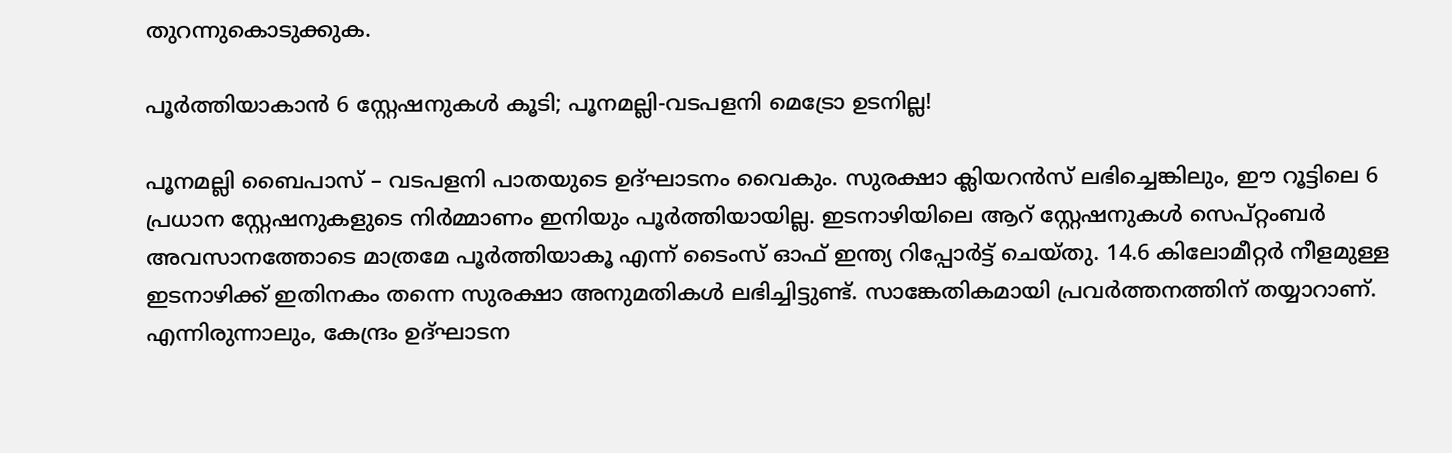തുറന്നുകൊടുക്കുക.

പൂർത്തിയാകാൻ 6 സ്റ്റേഷനുകൾ കൂടി; പൂനമല്ലി-വടപളനി മെട്രോ ഉടനില്ല!

പൂനമല്ലി ബൈപാസ് – വടപളനി പാതയുടെ ഉദ്ഘാടനം വൈകും. സുരക്ഷാ ക്ലിയറൻസ് ലഭിച്ചെങ്കിലും, ഈ റൂട്ടിലെ 6 പ്രധാന സ്റ്റേഷനുകളുടെ നിർമ്മാണം ഇനിയും പൂർത്തിയായില്ല. ഇടനാഴിയിലെ ആറ് സ്റ്റേഷനുകൾ സെപ്റ്റംബർ അവസാനത്തോടെ മാത്രമേ പൂർത്തിയാകൂ എന്ന് ടൈംസ് ഓഫ് ഇന്ത്യ റിപ്പോർട്ട് ചെയ്തു. 14.6 കിലോമീറ്റർ നീളമുള്ള ഇടനാഴിക്ക് ഇതിനകം തന്നെ സുരക്ഷാ അനുമതികൾ ലഭിച്ചിട്ടുണ്ട്. സാങ്കേതികമായി പ്രവർത്തനത്തിന് തയ്യാറാണ്. എന്നിരുന്നാലും, കേന്ദ്രം ഉദ്ഘാടന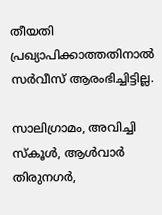തീയതി പ്രഖ്യാപിക്കാത്തതിനാൽ സർവീസ് ആരംഭിച്ചിട്ടില്ല.

സാലിഗ്രാമം, അവിച്ചി സ്കൂൾ, ആൾവാർ തിരുനഗർ,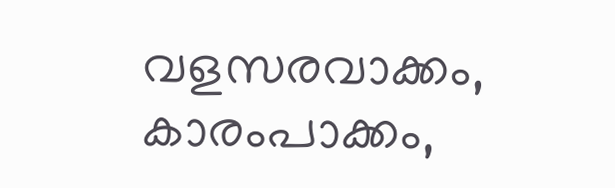വളസരവാക്കം, കാരംപാക്കം,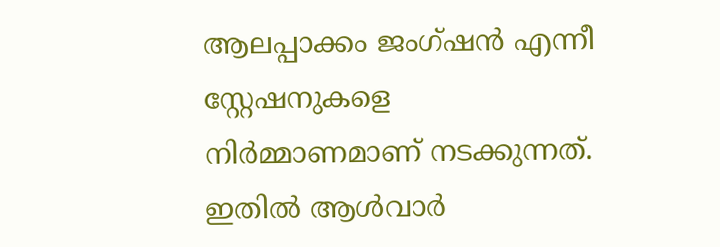ആലപ്പാക്കം ജംഗ്ഷൻ എന്നീ സ്റ്റേഷനുകളെ നിർമ്മാണമാണ് നടക്കുന്നത്. ഇതിൽ ആൾവാർ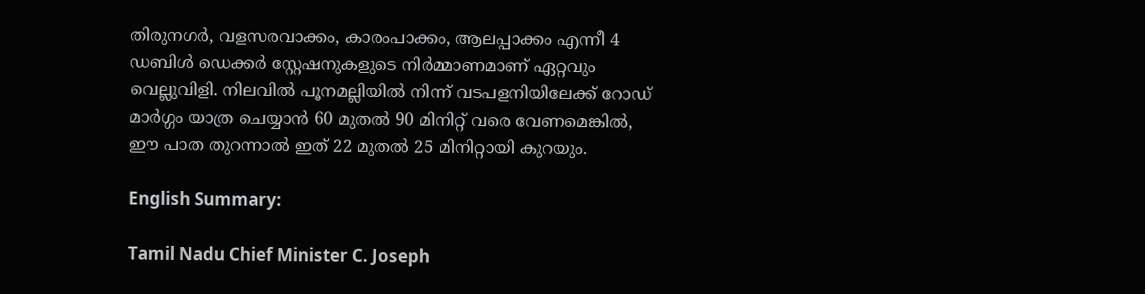തിരുനഗർ, വളസരവാക്കം, കാരംപാക്കം, ആലപ്പാക്കം എന്നീ 4 ഡബിൾ ഡെക്കർ സ്റ്റേഷനുകളുടെ നിർമ്മാണമാണ് ഏറ്റവും വെല്ലുവിളി. നിലവിൽ പൂനമല്ലിയിൽ നിന്ന് വടപളനിയിലേക്ക് റോഡ് മാർഗ്ഗം യാത്ര ചെയ്യാൻ 60 മുതൽ 90 മിനിറ്റ് വരെ വേണമെങ്കിൽ, ഈ പാത തുറന്നാൽ ഇത് 22 മുതൽ 25 മിനിറ്റായി കുറയും.

English Summary:

Tamil Nadu Chief Minister C. Joseph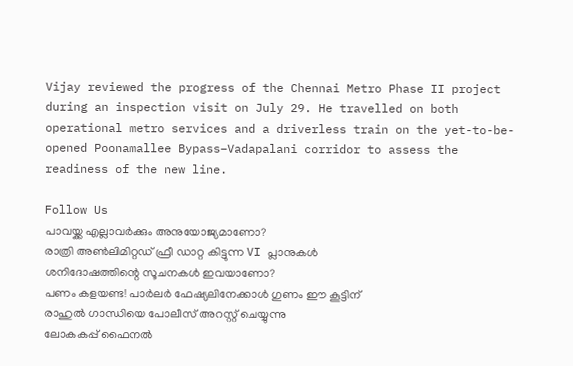Vijay reviewed the progress of the Chennai Metro Phase II project during an inspection visit on July 29. He travelled on both operational metro services and a driverless train on the yet-to-be-opened Poonamallee Bypass–Vadapalani corridor to assess the readiness of the new line.

Follow Us
പാവയ്ക്ക എല്ലാവർക്കും അനുയോജ്യമാണോ?
രാത്രി അ‌ൺലിമിറ്റഡ് ഫ്രീ ഡാറ്റ കിട്ടുന്ന VI പ്ലാനുകൾ
ശനിദോഷത്തിന്റെ സൂചനകൾ ഇവയാണോ?
പണം കളയണ്ട! പാർലർ ഫേഷ്യലിനേക്കാൾ ഗുണം ഈ കൂട്ടിന്
രാഹുൽ ഗാന്ധിയെ പോലീസ് അറസ്റ്റ് ചെയ്യുന്നു
ലോകകപ്പ് ഫൈനൽ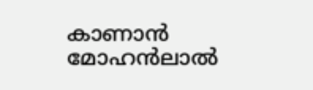കാണാൻ മോഹൻലാൽ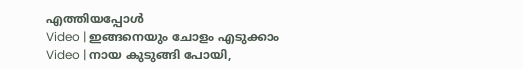എത്തിയപ്പോൾ
Video | ഇങ്ങനെയും ചോളം എടുക്കാം
Video | നായ കുടുങ്ങി പോയി,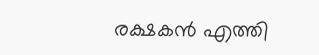രക്ഷകൻ എത്തി